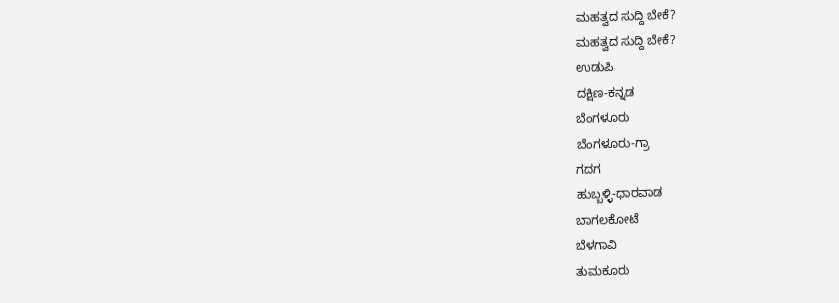ಮಹತ್ವದ ಸುದ್ದಿ ಬೇಕೆ?
ಮಹತ್ವದ ಸುದ್ದಿ ಬೇಕೆ?
ಉಡುಪಿ
ದಕ್ಷಿಣ-ಕನ್ನಡ
ಬೆಂಗಳೂರು
ಬೆಂಗಳೂರು-ಗ್ರಾ
ಗದಗ
ಹುಬ್ಬಳ್ಳಿ-ಧಾರವಾಡ
ಬಾಗಲಕೋಟೆ
ಬೆಳಗಾವಿ
ತುಮಕೂರು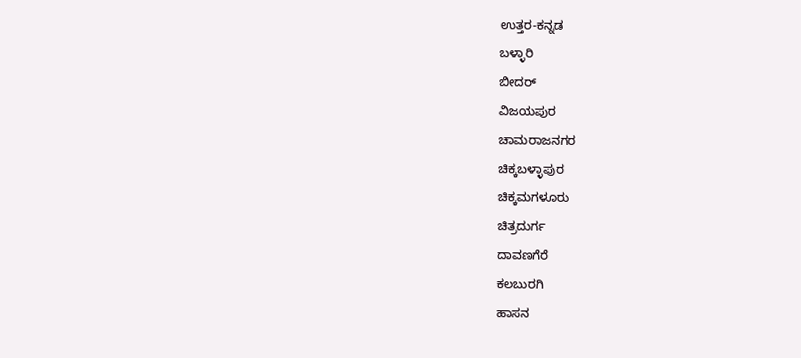ಉತ್ತರ-ಕನ್ನಡ
ಬಳ್ಳಾರಿ
ಬೀದರ್
ವಿಜಯಪುರ
ಚಾಮರಾಜನಗರ
ಚಿಕ್ಕಬಳ್ಳಾಪುರ
ಚಿಕ್ಕಮಗಳೂರು
ಚಿತ್ರದುರ್ಗ
ದಾವಣಗೆರೆ
ಕಲಬುರಗಿ
ಹಾಸನ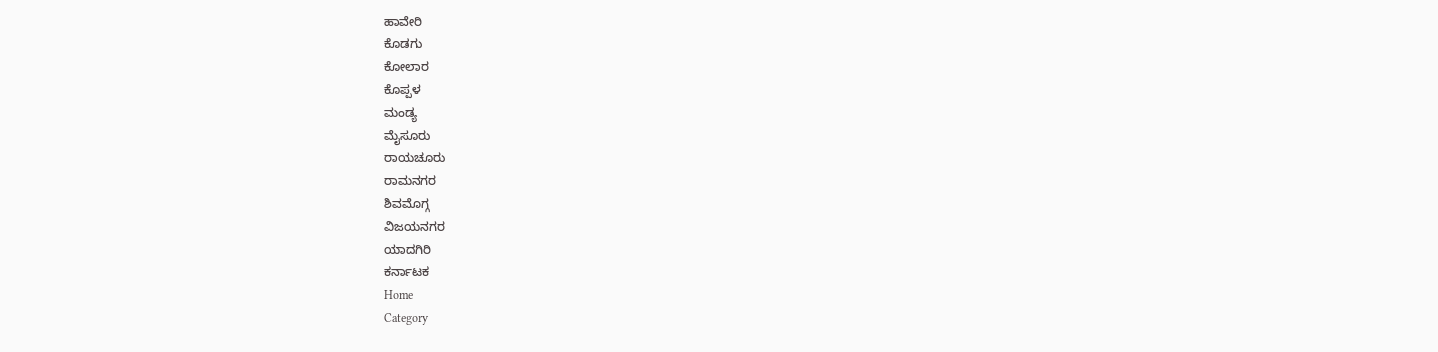ಹಾವೇರಿ
ಕೊಡಗು
ಕೋಲಾರ
ಕೊಪ್ಪಳ
ಮಂಡ್ಯ
ಮೈಸೂರು
ರಾಯಚೂರು
ರಾಮನಗರ
ಶಿವಮೊಗ್ಗ
ವಿಜಯನಗರ
ಯಾದಗಿರಿ
ಕರ್ನಾಟಕ
Home
Category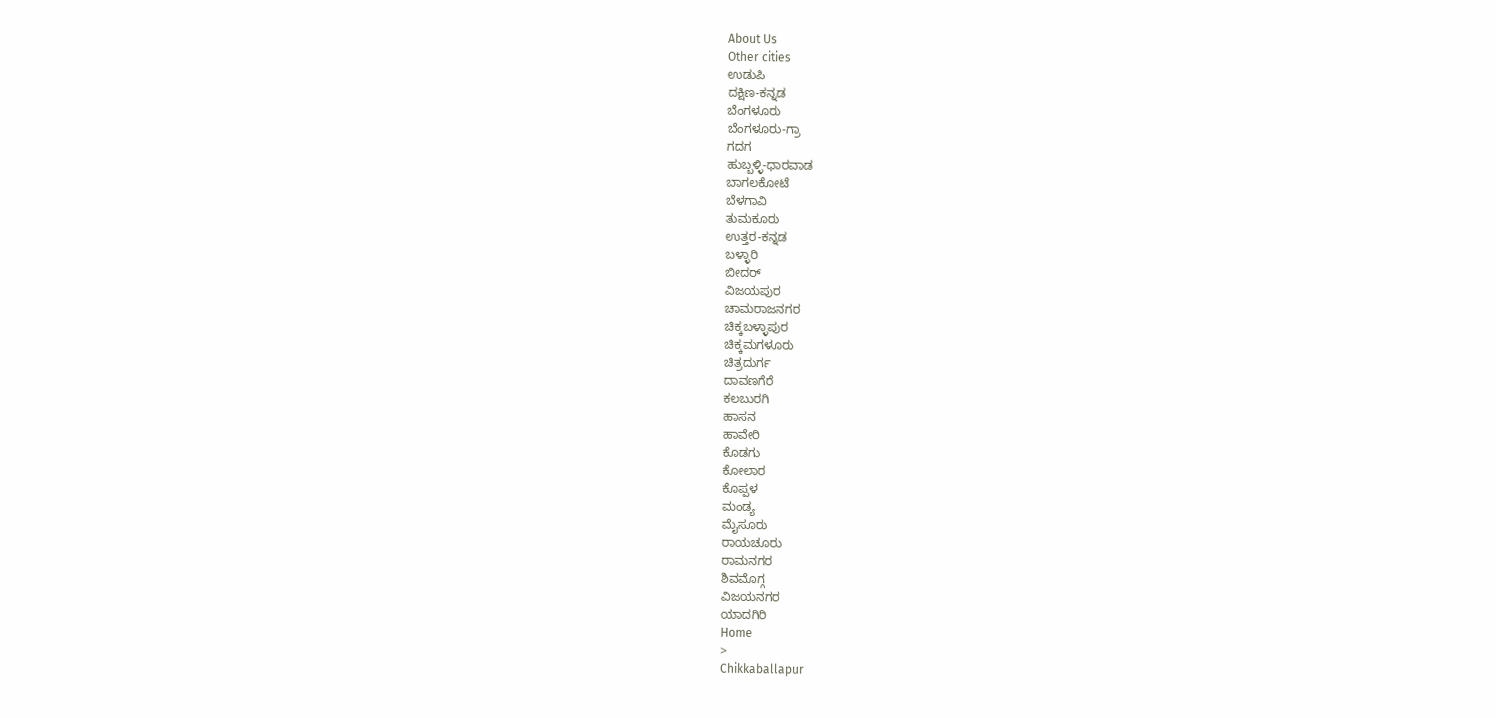About Us
Other cities
ಉಡುಪಿ
ದಕ್ಷಿಣ-ಕನ್ನಡ
ಬೆಂಗಳೂರು
ಬೆಂಗಳೂರು-ಗ್ರಾ
ಗದಗ
ಹುಬ್ಬಳ್ಳಿ-ಧಾರವಾಡ
ಬಾಗಲಕೋಟೆ
ಬೆಳಗಾವಿ
ತುಮಕೂರು
ಉತ್ತರ-ಕನ್ನಡ
ಬಳ್ಳಾರಿ
ಬೀದರ್
ವಿಜಯಪುರ
ಚಾಮರಾಜನಗರ
ಚಿಕ್ಕಬಳ್ಳಾಪುರ
ಚಿಕ್ಕಮಗಳೂರು
ಚಿತ್ರದುರ್ಗ
ದಾವಣಗೆರೆ
ಕಲಬುರಗಿ
ಹಾಸನ
ಹಾವೇರಿ
ಕೊಡಗು
ಕೋಲಾರ
ಕೊಪ್ಪಳ
ಮಂಡ್ಯ
ಮೈಸೂರು
ರಾಯಚೂರು
ರಾಮನಗರ
ಶಿವಮೊಗ್ಗ
ವಿಜಯನಗರ
ಯಾದಗಿರಿ
Home
>
Chikkaballapur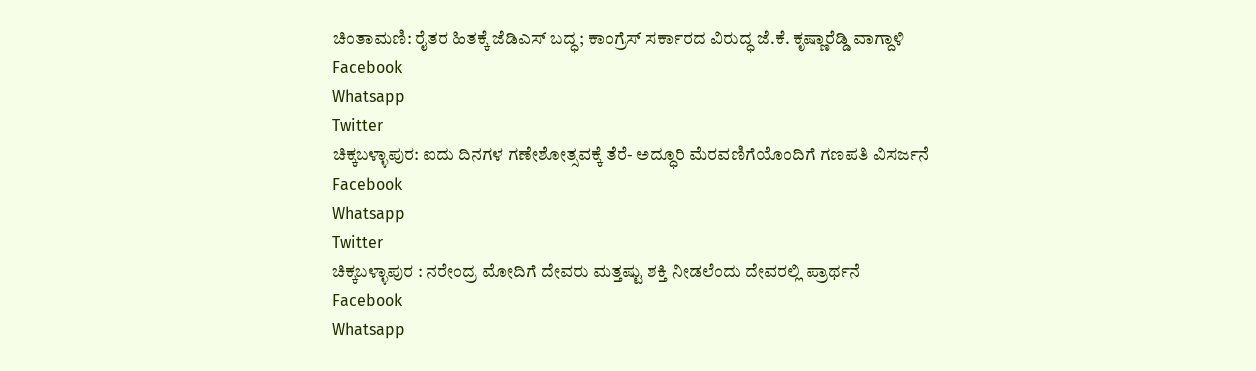ಚಿಂತಾಮಣಿ: ರೈತರ ಹಿತಕ್ಕೆ ಜೆಡಿಎಸ್ ಬದ್ಧ; ಕಾಂಗ್ರೆಸ್ ಸರ್ಕಾರದ ವಿರುದ್ಧ ಜೆ.ಕೆ. ಕೃಷ್ಣಾರೆಡ್ಡಿ ವಾಗ್ದಾಳಿ
Facebook
Whatsapp
Twitter
ಚಿಕ್ಕಬಳ್ಳಾಪುರ: ಐದು ದಿನಗಳ ಗಣೇಶೋತ್ಸವಕ್ಕೆ ತೆರೆ- ಅದ್ಧೂರಿ ಮೆರವಣಿಗೆಯೊಂದಿಗೆ ಗಣಪತಿ ವಿಸರ್ಜನೆ
Facebook
Whatsapp
Twitter
ಚಿಕ್ಕಬಳ್ಳಾಪುರ : ನರೇಂದ್ರ ಮೋದಿಗೆ ದೇವರು ಮತ್ತಷ್ಟು ಶಕ್ತಿ ನೀಡಲೆಂದು ದೇವರಲ್ಲಿ ಪ್ರಾರ್ಥನೆ
Facebook
Whatsapp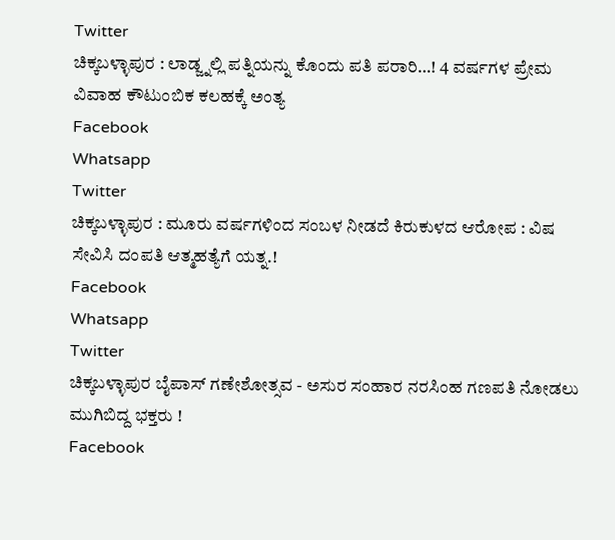Twitter
ಚಿಕ್ಕಬಳ್ಳಾಪುರ : ಲಾಡ್ಜ್ನಲ್ಲಿ ಪತ್ನಿಯನ್ನು ಕೊಂದು ಪತಿ ಪರಾರಿ…! 4 ವರ್ಷಗಳ ಪ್ರೇಮ ವಿವಾಹ ಕೌಟುಂಬಿಕ ಕಲಹಕ್ಕೆ ಅಂತ್ಯ
Facebook
Whatsapp
Twitter
ಚಿಕ್ಕಬಳ್ಳಾಪುರ : ಮೂರು ವರ್ಷಗಳಿಂದ ಸಂಬಳ ನೀಡದೆ ಕಿರುಕುಳದ ಆರೋಪ : ವಿಷ ಸೇವಿಸಿ ದಂಪತಿ ಆತ್ಮಹತ್ಯೆಗೆ ಯತ್ನ.!
Facebook
Whatsapp
Twitter
ಚಿಕ್ಕಬಳ್ಳಾಪುರ ಬೈಪಾಸ್ ಗಣೇಶೋತ್ಸವ - ಅಸುರ ಸಂಹಾರ ನರಸಿಂಹ ಗಣಪತಿ ನೋಡಲು ಮುಗಿಬಿದ್ದ ಭಕ್ತರು !
Facebook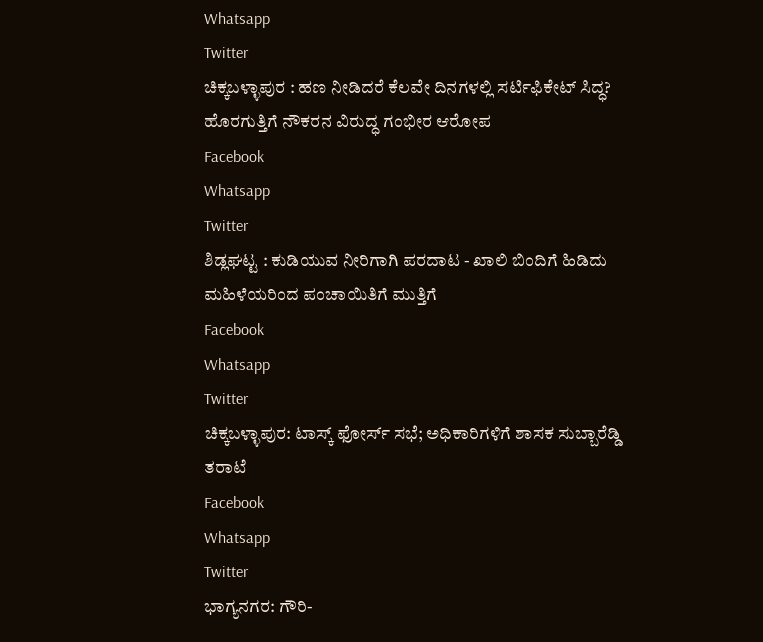Whatsapp
Twitter
ಚಿಕ್ಕಬಳ್ಳಾಪುರ : ಹಣ ನೀಡಿದರೆ ಕೆಲವೇ ದಿನಗಳಲ್ಲಿ ಸರ್ಟಿಫಿಕೇಟ್ ಸಿದ್ಧ? ಹೊರಗುತ್ತಿಗೆ ನೌಕರನ ವಿರುದ್ಧ ಗಂಭೀರ ಆರೋಪ
Facebook
Whatsapp
Twitter
ಶಿಡ್ಲಘಟ್ಟ : ಕುಡಿಯುವ ನೀರಿಗಾಗಿ ಪರದಾಟ - ಖಾಲಿ ಬಿಂದಿಗೆ ಹಿಡಿದು ಮಹಿಳೆಯರಿಂದ ಪಂಚಾಯಿತಿಗೆ ಮುತ್ತಿಗೆ
Facebook
Whatsapp
Twitter
ಚಿಕ್ಕಬಳ್ಳಾಪುರ: ಟಾಸ್ಕ್ ಫೋರ್ಸ್ ಸಭೆ; ಅಧಿಕಾರಿಗಳಿಗೆ ಶಾಸಕ ಸುಬ್ಬಾರೆಡ್ಡಿ ತರಾಟೆ
Facebook
Whatsapp
Twitter
ಭಾಗ್ಯನಗರ: ಗೌರಿ-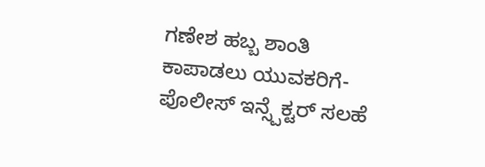ಗಣೇಶ ಹಬ್ಬ ಶಾಂತಿ ಕಾಪಾಡಲು ಯುವಕರಿಗೆ- ಪೊಲೀಸ್ ಇನ್ಸ್ಪೆಕ್ಟರ್ ಸಲಹೆ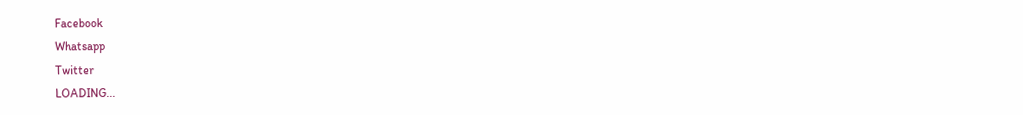Facebook
Whatsapp
Twitter
LOADING...